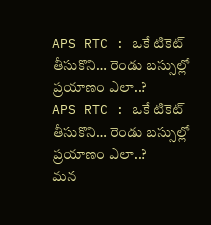APS RTC : ఒకే టికెట్ తీసుకొని… రెండు బస్సుల్లో ప్రయాణం ఎలా..?
APS RTC : ఒకే టికెట్ తీసుకొని… రెండు బస్సుల్లో ప్రయాణం ఎలా..?
మన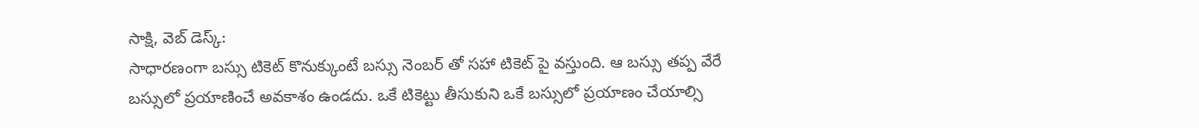సాక్షి, వెబ్ డెస్క్:
సాధారణంగా బస్సు టికెట్ కొనుక్కుంటే బస్సు నెంబర్ తో సహా టికెట్ పై వస్తుంది. ఆ బస్సు తప్ప వేరే బస్సులో ప్రయాణించే అవకాశం ఉండదు. ఒకే టికెట్టు తీసుకుని ఒకే బస్సులో ప్రయాణం చేయాల్సి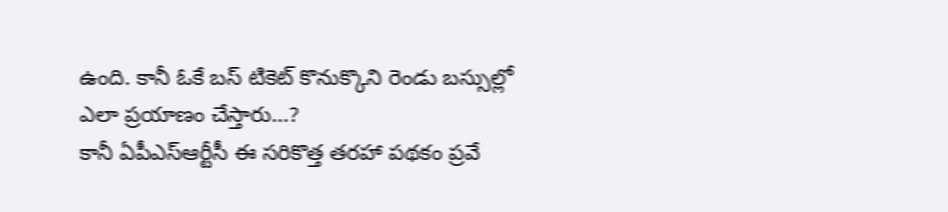ఉంది. కానీ ఓకే బస్ టికెట్ కొనుక్కొని రెండు బస్సుల్లో ఎలా ప్రయాణం చేస్తారు…?
కానీ ఏపీఎస్ఆర్టీసీ ఈ సరికొత్త తరహా పథకం ప్రవే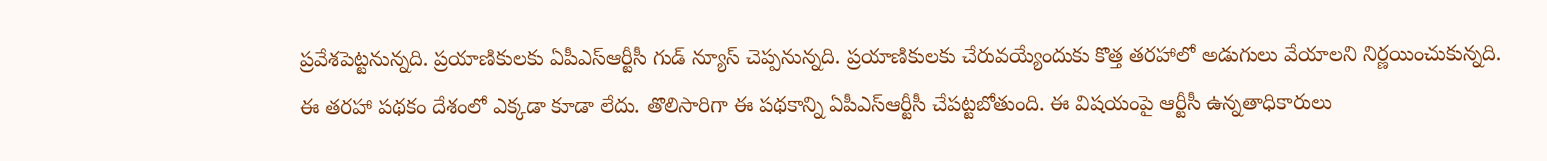ప్రవేశపెట్టనున్నది. ప్రయాణికులకు ఏపీఎస్ఆర్టీసీ గుడ్ న్యూస్ చెప్పనున్నది. ప్రయాణికులకు చేరువయ్యేందుకు కొత్త తరహాలో అడుగులు వేయాలని నిర్ణయించుకున్నది.
ఈ తరహా పథకం దేశంలో ఎక్కడా కూడా లేదు. తొలిసారిగా ఈ పథకాన్ని ఏపీఎస్ఆర్టీసీ చేపట్టబోతుంది. ఈ విషయంపై ఆర్టీసీ ఉన్నతాధికారులు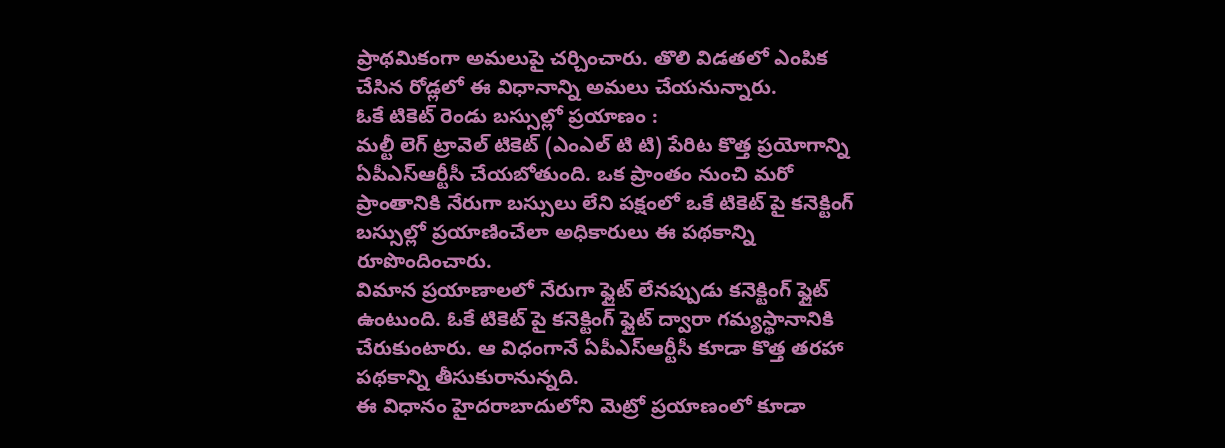ప్రాథమికంగా అమలుపై చర్చించారు. తొలి విడతలో ఎంపిక చేసిన రోడ్లలో ఈ విధానాన్ని అమలు చేయనున్నారు.
ఓకే టికెట్ రెండు బస్సుల్లో ప్రయాణం :
మల్టీ లెగ్ ట్రావెల్ టికెట్ (ఎంఎల్ టి టి) పేరిట కొత్త ప్రయోగాన్ని ఏపీఎస్ఆర్టీసీ చేయబోతుంది. ఒక ప్రాంతం నుంచి మరో ప్రాంతానికి నేరుగా బస్సులు లేని పక్షంలో ఒకే టికెట్ పై కనెక్టింగ్ బస్సుల్లో ప్రయాణించేలా అధికారులు ఈ పథకాన్ని రూపొందించారు.
విమాన ప్రయాణాలలో నేరుగా ఫ్లైట్ లేనప్పుడు కనెక్టింగ్ ఫ్లైట్ ఉంటుంది. ఓకే టికెట్ పై కనెక్టింగ్ ఫ్లైట్ ద్వారా గమ్యస్థానానికి చేరుకుంటారు. ఆ విధంగానే ఏపీఎస్ఆర్టీసీ కూడా కొత్త తరహా పథకాన్ని తీసుకురానున్నది.
ఈ విధానం హైదరాబాదులోని మెట్రో ప్రయాణంలో కూడా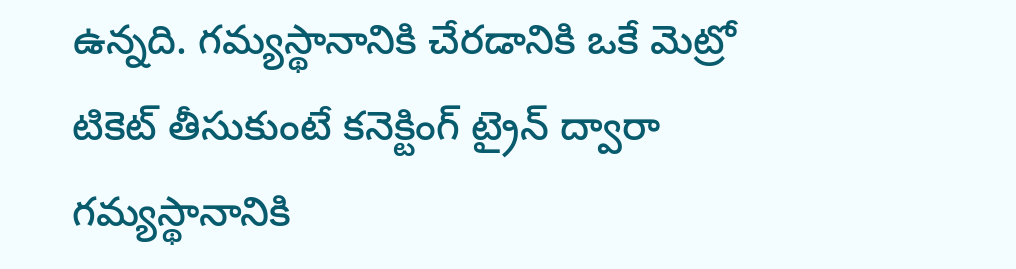ఉన్నది. గమ్యస్థానానికి చేరడానికి ఒకే మెట్రో టికెట్ తీసుకుంటే కనెక్టింగ్ ట్రైన్ ద్వారా గమ్యస్థానానికి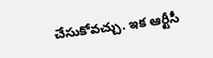చేసుకోవచ్చు. ఇక ఆర్టీసీ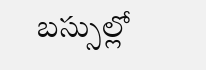బస్సుల్లో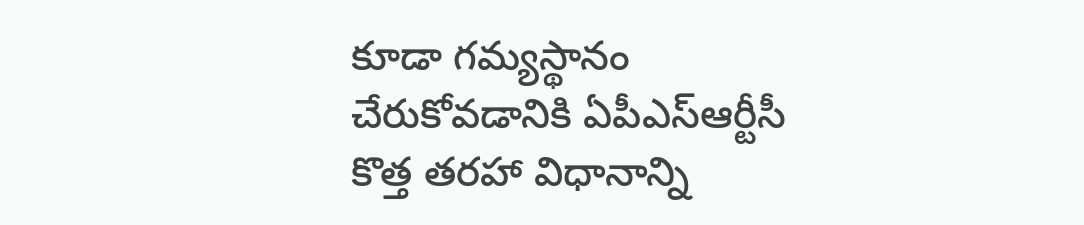కూడా గమ్యస్థానం చేరుకోవడానికి ఏపీఎస్ఆర్టీసీ కొత్త తరహా విధానాన్ని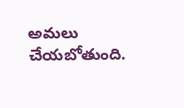అమలు చేయబోతుంది.